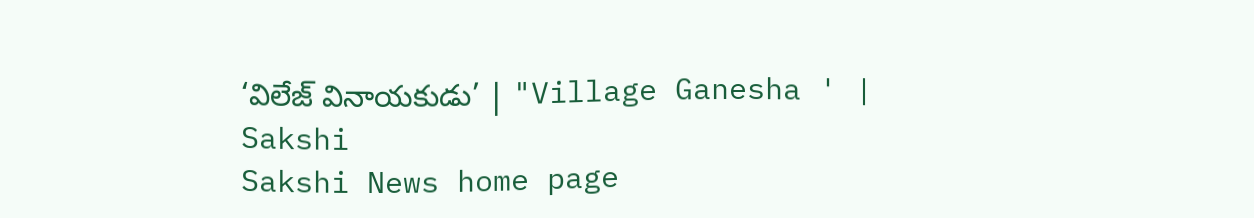‘విలేజ్‌ వినాయకుడు’ | "Village Ganesha ' | Sakshi
Sakshi News home page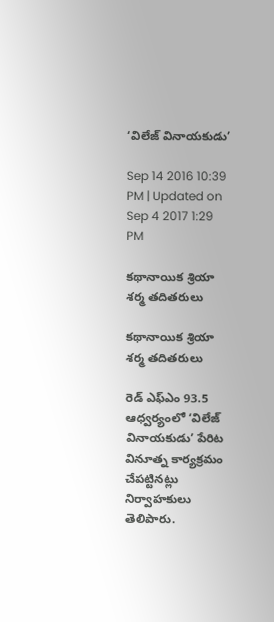‘విలేజ్‌ వినాయకుడు’

Sep 14 2016 10:39 PM | Updated on Sep 4 2017 1:29 PM

కథానాయిక శ్రియా శర్మ తదితరులు

కథానాయిక శ్రియా శర్మ తదితరులు

రెడ్‌ ఎఫ్‌ఎం 93.5 ఆధ్వర్యంలో ‘విలేజ్‌ వినాయకుడు’ పేరిట వినూత్న కార్యక్రమం చేపట్టినట్లు నిర్వాహకులు తెలిపారు.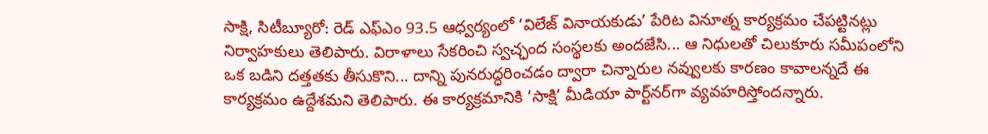సాక్షి, సిటీబ్యూరో: రెడ్‌ ఎఫ్‌ఎం 93.5 ఆధ్వర్యంలో ‘విలేజ్‌ వినాయకుడు’ పేరిట వినూత్న కార్యక్రమం చేపట్టినట్లు నిర్వాహకులు తెలిపారు. విరాళాలు సేకరించి స్వచ్ఛంద సంస్థలకు అందజేసి... ఆ నిధులతో చిలుకూరు సమీపంలోని ఒక బడిని దత్తతకు తీసుకొని... దాన్ని పునరుద్ధరించడం ద్వారా చిన్నారుల నవ్వులకు కారణం కావాలన్నదే ఈ కార్యక్రమం ఉద్దేశమని తెలిపారు. ఈ కార్యక్రమానికి ‘సాక్షి’ మీడియా పార్ట్‌నర్‌గా వ్యవహరిస్తోందన్నారు.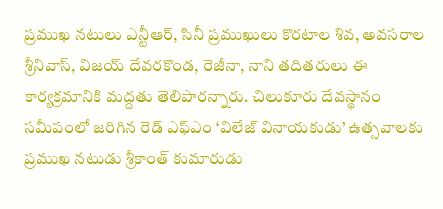ప్రముఖ నటులు ఎన్టీఆర్, సినీ ప్రముఖులు కొరటాల శివ, అవసరాల శ్రీనివాస్, విజయ్‌ దేవరకొండ, రెజీనా, నాని తదితరులు ఈ కార్యక్రమానికి మద్దతు తెలిపారన్నారు. చిలుకూరు దేవస్థానం సమీపంలో జరిగిన రెడ్‌ ఎఫ్‌ఎం ‘విలేజ్‌ వినాయకుడు’ ఉత్సవాలకు ప్రముఖ నటుడు శ్రీకాంత్‌ కుమారుడు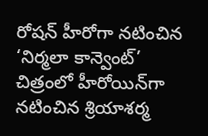రోషన్‌ హీరోగా నటించిన ‘నిర్మలా కాన్వెంట్‌’ చిత్రంలో హీరోయిన్‌గా నటించిన శ్రియాశర్మ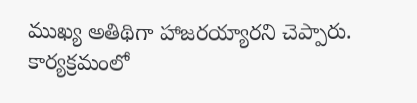ముఖ్య అతిథిగా హాజరయ్యారని చెప్పారు. కార్యక్రమంలో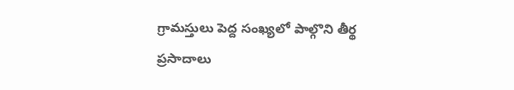గ్రామస్తులు పెద్ద సంఖ్యలో పాల్గొని తీర్థ ప్రసాదాలు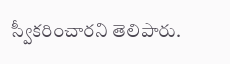స్వీకరించారని తెలిపారు.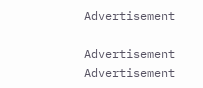Advertisement

Advertisement
Advertisement